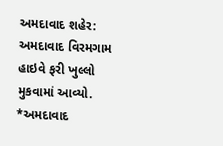અમદાવાદ શહેર: અમદાવાદ વિરમગામ હાઇવે ફરી ખુલ્લો મુકવામાં આવ્યો.
*અમદાવાદ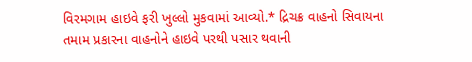વિરમગામ હાઇવે ફરી ખુલ્લો મુકવામાં આવ્યો.* દ્રિચક્ર વાહનો સિવાયના તમામ પ્રકારના વાહનોને હાઇવે પરથી પસાર થવાની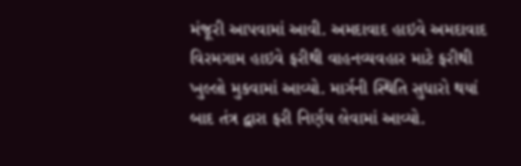મંજૂરી આપવામાં આવી. અમદાવાદ હાઇવે અમદાવાદ વિરમગામ હાઇવે ફરીથી વાહનવ્યવહાર માટે ફરીથી ખુલ્લો મુકવામાં આવ્યો. માર્ગની સ્થિતિ સુધારો થયાં બાદ તંત્ર દ્વારા ફરી નિર્ણય લેવામાં આવ્યો.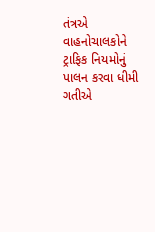તંત્રએ વાહનોચાલકોને ટ્રાફિક નિયમોનું પાલન કરવા ધીમી ગતીએ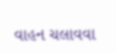વાહન ચલાવવા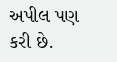અપીલ પણ કરી છે.